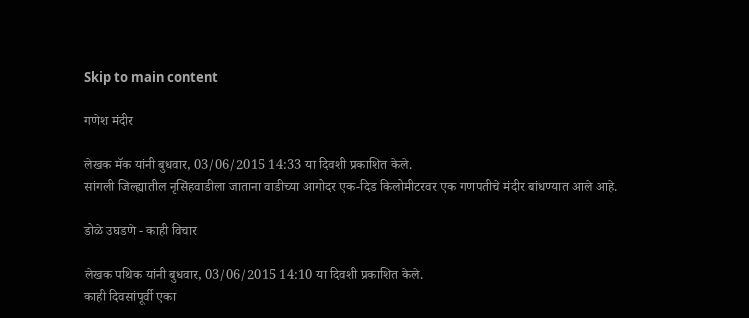Skip to main content

गणेश मंदीर

लेखक मॅक यांनी बुधवार, 03/06/2015 14:33 या दिवशी प्रकाशित केले.
सांगली जिल्ह्यातील नृसिंहवाडीला जाताना वाडीच्या आगोदर एक-दिड किलोमीटरवर एक गणपतीचे मंदीर बांधण्यात आले आहे.

डोळे उघडणे - काही विचार

लेखक पथिक यांनी बुधवार, 03/06/2015 14:10 या दिवशी प्रकाशित केले.
काही दिवसांपूर्वी एका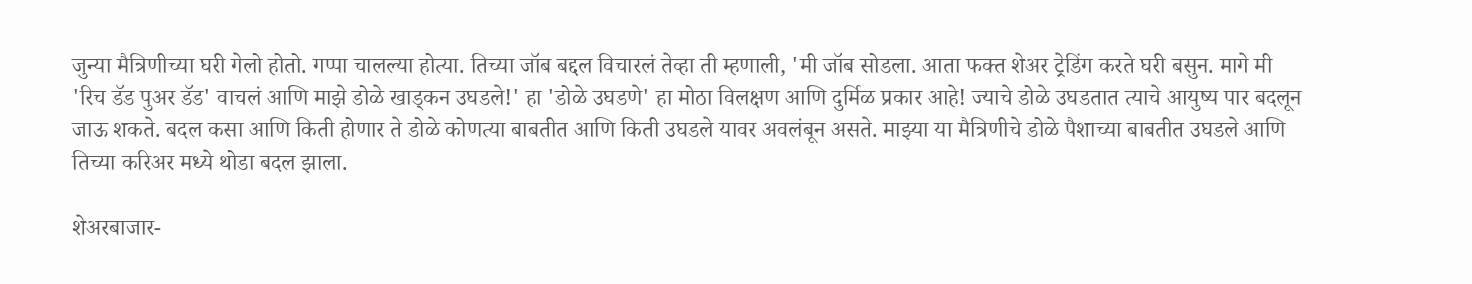जुन्या मैत्रिणीच्या घरी गेलो होतो. गप्पा चालल्या होत्या. तिच्या जॉब बद्दल विचारलं तेव्हा ती म्हणाली, 'मी जॉब सोडला. आता फक्त शेअर ट्रेडिंग करते घरी बसुन. मागे मी 'रिच डॅड पुअर डॅड' वाचलं आणि माझे डोळे खाड्कन उघडले!' हा 'डोळे उघडणे' हा मोठा विलक्षण आणि दुर्मिळ प्रकार आहे! ज्याचे डोळे उघडतात त्याचे आयुष्य पार बदलून जाऊ शकते. बदल कसा आणि किती होणार ते डोळे कोणत्या बाबतीत आणि किती उघडले यावर अवलंबून असते. माझ्या या मैत्रिणीचे डोळे पैशाच्या बाबतीत उघडले आणि तिच्या करिअर मध्ये थोडा बदल झाला.

शेअरबाजार-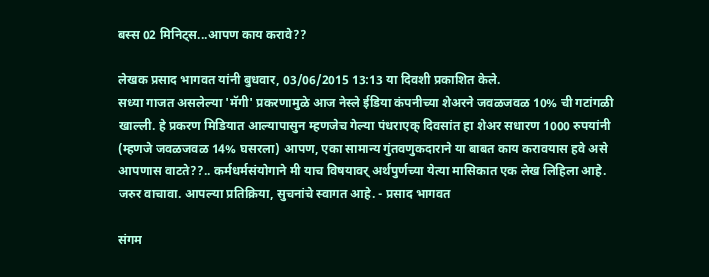बस्स 02 मिनिट्स...आपण काय करावे??

लेखक प्रसाद भागवत यांनी बुधवार, 03/06/2015 13:13 या दिवशी प्रकाशित केले.
सध्या गाजत असलेल्या 'मॅगी' प्रकरणामुळे आज नेस्ले ईडिया कंपनीच्या शेअरने जवळजवळ 10% ची गटांगळी खाल्ली. हे प्रकरण मिडियात आल्यापासुन म्हणजेच गेल्या पंधराएक् दिवसांत हा शेअर सधारण 1000 रुपयांनी (म्हणजे जवळजवळ 14% घसरला) आपण, एका सामान्य गुंतवणुकदाराने या बाबत काय करावयास हवे असे आपणास वाटते??.. कर्मधर्मसंयोगाने मी याच विषयावर् अर्थपुर्णच्या येत्या मासिकात एक लेख लिहिला आहे. जरुर वाचावा. आपल्या प्रतिक्रिया, सुचनांचे स्वागत आहे. - प्रसाद भागवत

संगम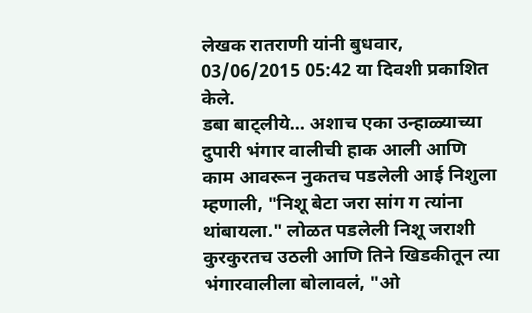लेखक रातराणी यांनी बुधवार, 03/06/2015 05:42 या दिवशी प्रकाशित केले.
डबा बाट्लीये… अशाच एका उन्हाळ्याच्या दुपारी भंगार वालीची हाक आली आणि काम आवरून नुकतच पडलेली आई निशुला म्हणाली, "निशू बेटा जरा सांग ग त्यांना थांबायला." लोळत पडलेली निशू जराशी कुरकुरतच उठली आणि तिने खिडकीतून त्या भंगारवालीला बोलावलं, "ओ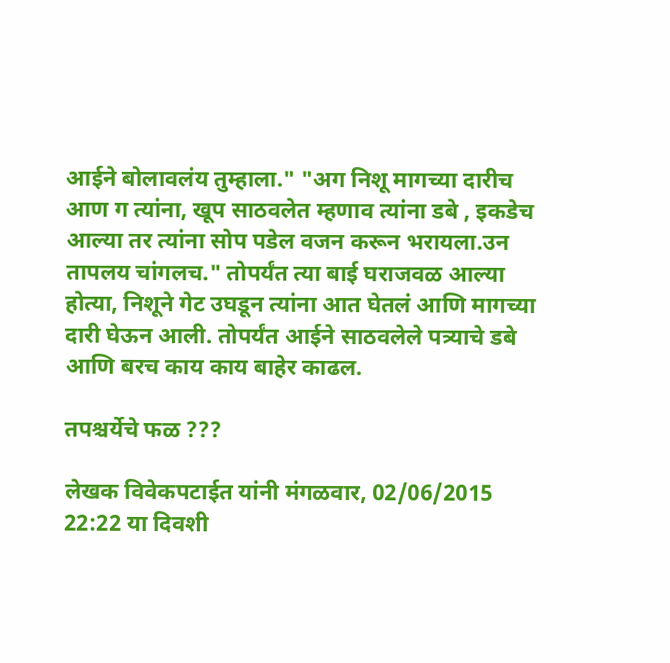आईने बोलावलंय तुम्हाला." "अग निशू मागच्या दारीच आण ग त्यांना, खूप साठवलेत म्हणाव त्यांना डबे , इकडेच आल्या तर त्यांना सोप पडेल वजन करून भरायला.उन तापलय चांगलच." तोपर्यंत त्या बाई घराजवळ आल्या होत्या, निशूने गेट उघडून त्यांना आत घेतलं आणि मागच्या दारी घेऊन आली. तोपर्यंत आईने साठवलेले पत्र्याचे डबे आणि बरच काय काय बाहेर काढल.

तपश्चर्येचे फळ ???

लेखक विवेकपटाईत यांनी मंगळवार, 02/06/2015 22:22 या दिवशी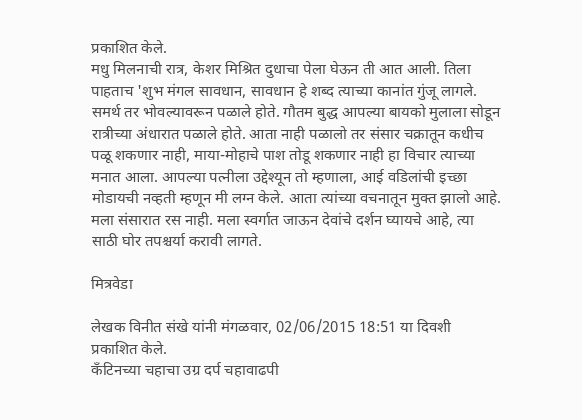प्रकाशित केले.
मधु मिलनाची रात्र, केशर मिश्रित दुधाचा पेला घेऊन ती आत आली. तिला पाहताच 'शुभ मंगल सावधान, सावधान हे शब्द त्याच्या कानांत गुंजू लागले. समर्थ तर भोवल्यावरून पळाले होते. गौतम बुद्ध आपल्या बायको मुलाला सोडून रात्रीच्या अंधारात पळाले होते. आता नाही पळालो तर संसार चक्रातून कधीच पळू शकणार नाही, माया-मोहाचे पाश तोडू शकणार नाही हा विचार त्याच्या मनात आला. आपल्या पत्नीला उद्देश्यून तो म्हणाला, आई वडिलांची इच्छा मोडायची नव्हती म्हणून मी लग्न केले. आता त्यांच्या वचनातून मुक्त झालो आहे. मला संसारात रस नाही. मला स्वर्गात जाऊन देवांचे दर्शन घ्यायचे आहे, त्या साठी घोर तपश्चर्या करावी लागते.

मित्रवेडा

लेखक विनीत संखे यांनी मंगळवार, 02/06/2015 18:51 या दिवशी प्रकाशित केले.
कॅंटिनच्या चहाचा उग्र दर्प चहावाढपी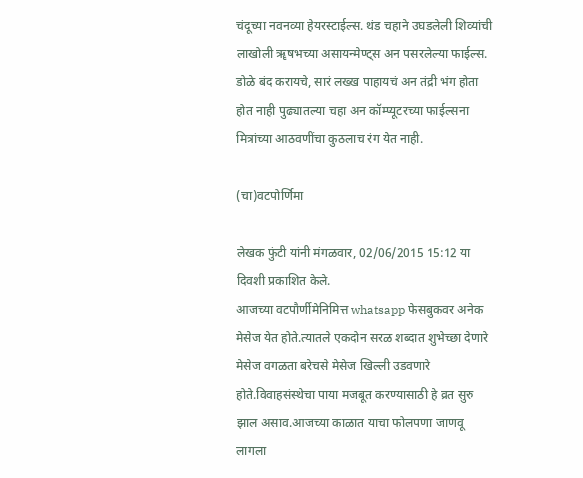चंदूच्या नवनव्या हेयरस्टाईल्स. थंड चहाने उघडलेली शिव्यांची लाखोली ॠषभच्या असायन्मेण्ट्स अन पसरलेल्या फाईल्स. डोळे बंद करायचे, सारं लख्ख पाहायचं अन तंद्री भंग होता होत नाही पुढ्यातल्या चहा अन कॉम्प्यूटरच्या फाईल्सना मित्रांच्या आठवणींचा कुठलाच रंग येत नाही.

(चा)वटपोर्णिमा

लेखक फुंटी यांनी मंगळवार, 02/06/2015 15:12 या दिवशी प्रकाशित केले.
आजच्या वटपौर्णीमेनिमित्त whatsapp फेसबुकवर अनेक मेसेज येत होते.त्यातले एकदोन सरळ शब्दात शुभेच्छा देणारे मेसेज वगळता बरेचसे मेसेज खिल्ली उडवणारे होते.विवाहसंस्थेचा पाया मजबूत करण्यासाठी हे व्रत सुरु झाल असाव.आजच्या काळात याचा फोलपणा जाणवू लागला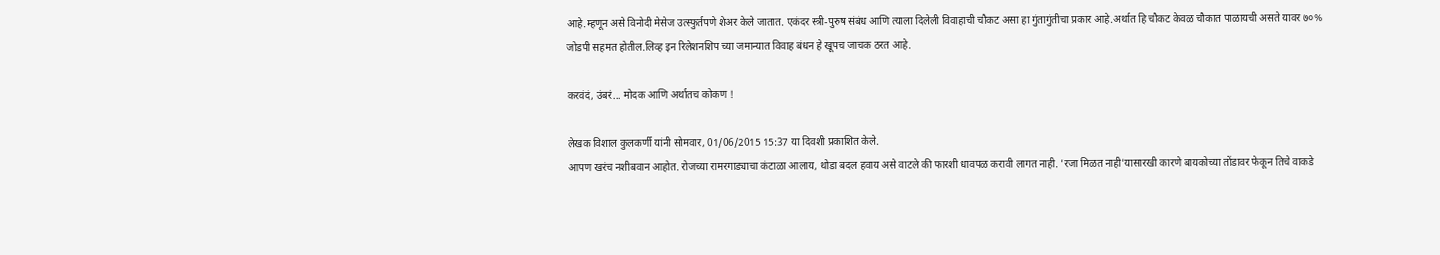आहे.म्हणून असे विनोदी मेसेज उत्स्फुर्तपणे शेअर केले जातात. एकंदर स्त्री-पुरुष संबंध आणि त्याला दिलेली विवाहाची चौकट असा हा गुंतागुंतीचा प्रकार आहे.अर्थात हि चौकट केवळ चौकात पाळायची असते यावर ७०% जोडपी सहमत होतील.लिव्ह इन रिलेशनशिप च्या जमान्यात विवाह बंधन हे खूपच जाचक ठरत आहे.

करवंदं, उंबरं... मोदक आणि अर्थातच कोकण !

लेखक विशाल कुलकर्णी यांनी सोमवार, 01/06/2015 15:37 या दिवशी प्रकाशित केले.
आपण खरंच नशीबवान आहोत. रोजच्या रामरगाड्याचा कंटाळा आलाय, थोडा बदल हवाय असे वाटले की फारशी धावपळ करावी लागत नाही. 'रजा मिळत नाही'यासारखी कारणे बायकोच्या तोंडावर फेकून तिचे वाकडे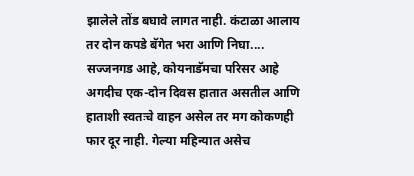झालेले तोंड बघावे लागत नाही. कंटाळा आलाय तर दोन कपडे बॅगेत भरा आणि निघा.... सज्जनगड आहे, कोयनाडॅमचा परिसर आहे अगदीच एक-दोन दिवस हातात असतील आणि हाताशी स्वतःचे वाहन असेल तर मग कोकणही फार दूर नाही. गेल्या महिन्यात असेच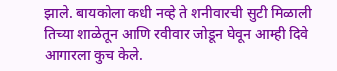झाले. बायकोला कधी नव्हे ते शनीवारची सुटी मिळाली तिच्या शाळेतून आणि रवीवार जोडून घेवून आम्ही दिवे आगारला कुच केले.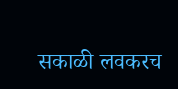सकाळी लवकरच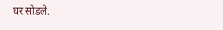घर सोडले.